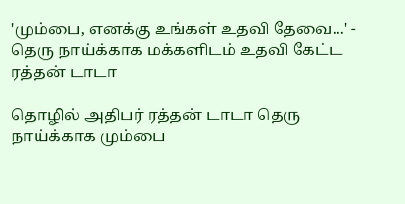'மும்பை, எனக்கு உங்கள் உதவி தேவை...' - தெரு நாய்க்காக மக்களிடம் உதவி கேட்ட ரத்தன் டாடா

தொழில் அதிபர் ரத்தன் டாடா தெரு நாய்க்காக மும்பை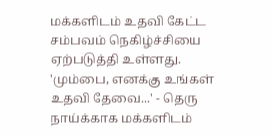மக்களிடம் உதவி கேட்ட சம்பவம் நெகிழ்ச்சியை ஏற்படுத்தி உள்ளது.
'மும்பை, எனக்கு உங்கள் உதவி தேவை...' - தெரு நாய்க்காக மக்களிடம்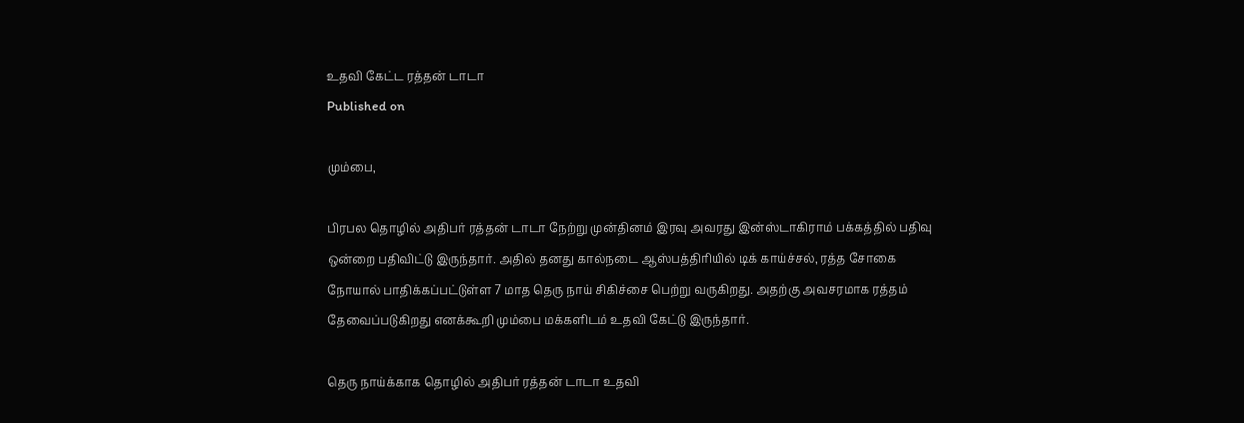உதவி கேட்ட ரத்தன் டாடா
Published on

மும்பை,

பிரபல தொழில் அதிபர் ரத்தன் டாடா நேற்று முன்தினம் இரவு அவரது இன்ஸ்டாகிராம் பக்கத்தில் பதிவு ஒன்றை பதிவிட்டு இருந்தார். அதில் தனது கால்நடை ஆஸ்பத்திரியில் டிக் காய்ச்சல், ரத்த சோகை நோயால் பாதிக்கப்பட்டுள்ள 7 மாத தெரு நாய் சிகிச்சை பெற்று வருகிறது. அதற்கு அவசரமாக ரத்தம் தேவைப்படுகிறது எனக்கூறி மும்பை மக்களிடம் உதவி கேட்டு இருந்தார்.

தெரு நாய்க்காக தொழில் அதிபர் ரத்தன் டாடா உதவி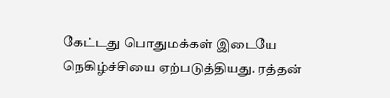கேட்டது பொதுமக்கள் இடையே நெகிழ்ச்சியை ஏற்படுத்தியது. ரத்தன்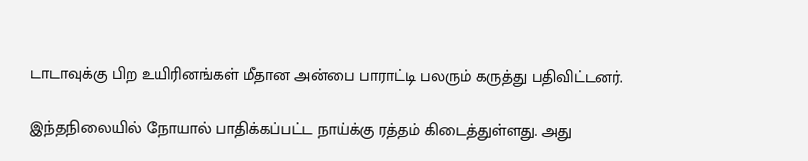டாடாவுக்கு பிற உயிரினங்கள் மீதான அன்பை பாராட்டி பலரும் கருத்து பதிவிட்டனர்.

இந்தநிலையில் நோயால் பாதிக்கப்பட்ட நாய்க்கு ரத்தம் கிடைத்துள்ளது. அது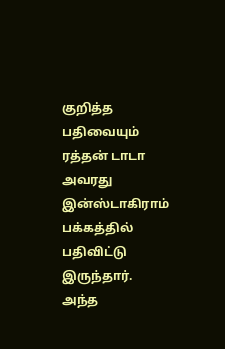குறித்த பதிவையும் ரத்தன் டாடா அவரது இன்ஸ்டாகிராம் பக்கத்தில் பதிவிட்டு இருந்தார். அந்த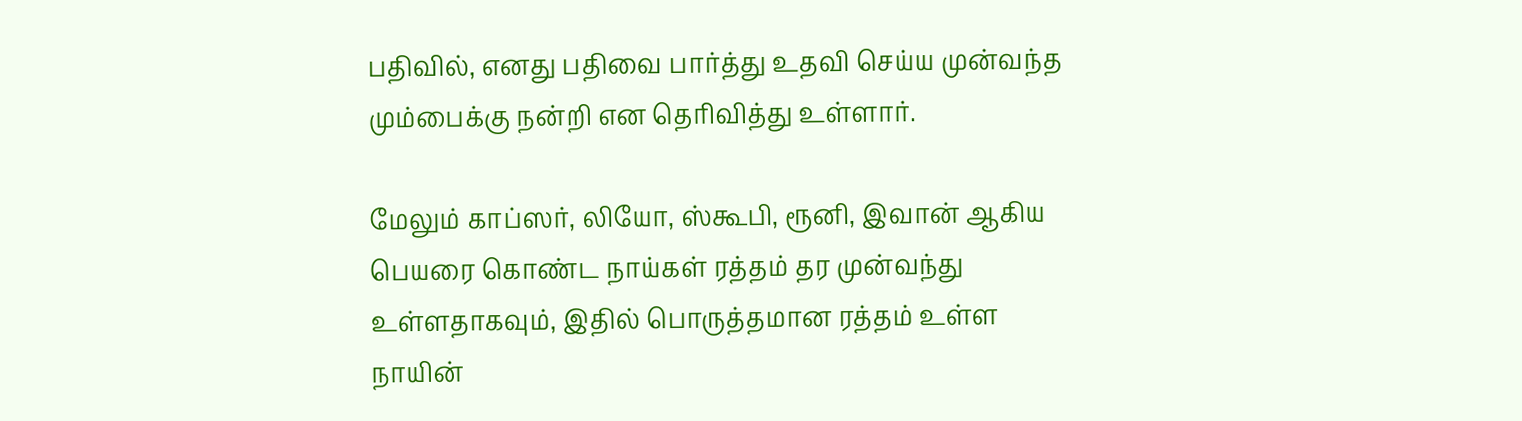பதிவில், எனது பதிவை பார்த்து உதவி செய்ய முன்வந்த மும்பைக்கு நன்றி என தெரிவித்து உள்ளார்.

மேலும் காப்ஸர், லியோ, ஸ்கூபி, ரூனி, இவான் ஆகிய பெயரை கொண்ட நாய்கள் ரத்தம் தர முன்வந்து உள்ளதாகவும், இதில் பொருத்தமான ரத்தம் உள்ள நாயின்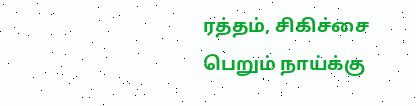ரத்தம், சிகிச்சை பெறும் நாய்க்கு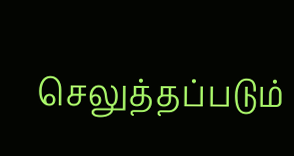செலுத்தப்படும்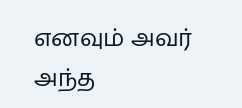எனவும் அவர் அந்த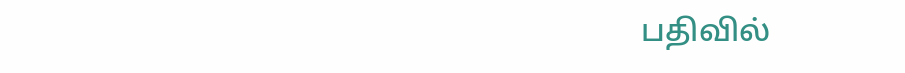பதிவில்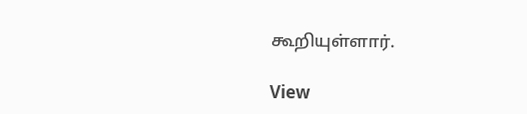கூறியுள்ளார்.

View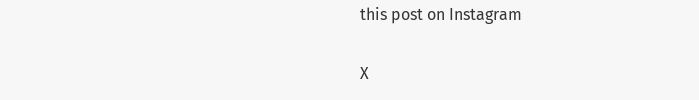this post on Instagram

X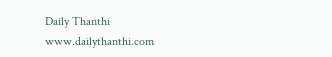Daily Thanthi
www.dailythanthi.com